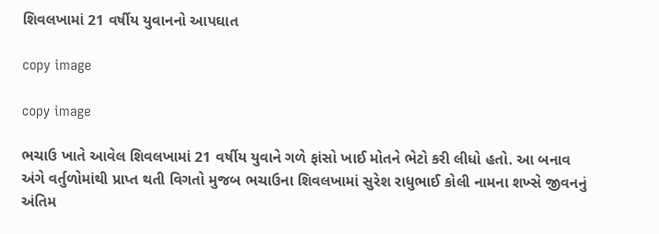શિવલખામાં 21 વર્ષીય યુવાનનો આપઘાત

copy image

copy image

ભચાઉ ખાતે આવેલ શિવલખામાં 21 વર્ષીય યુવાને ગળે ફાંસો ખાઈ મોતને ભેટો કરી લીધો હતો. આ બનાવ અંગે વર્તુળોમાંથી પ્રાપ્ત થતી વિગતો મુજબ ભચાઉના શિવલખામાં સુરેશ રાધુભાઈ કોલી નામના શખ્સે જીવનનું અંતિમ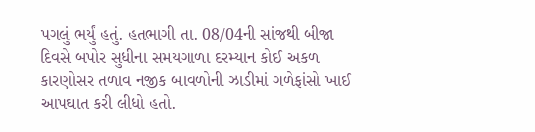પગલું ભર્યું હતું. હતભાગી તા. 08/04ની સાંજથી બીજા દિવસે બપોર સુધીના સમયગાળા દરમ્યાન કોઈ અકળ કારણોસર તળાવ નજીક બાવળોની ઝાડીમાં ગળેફાંસો ખાઈ આપઘાત કરી લીધો હતો.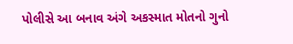પોલીસે આ બનાવ અંગે અકસ્માત મોતનો ગુનો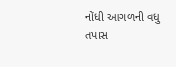નોંધી આગળની વધુ તપાસ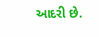આદરી છે.